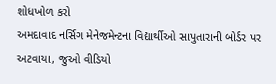શોધખોળ કરો
અમદાવાદ નર્સિગ મેનેજમેન્ટના વિદ્યાર્થીઓ સાપુતારાની બોર્ડર પર અટવાયા, જુઓ વીડિયો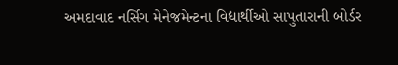અમદાવાદ નર્સિગ મેનેજમેન્ટના વિદ્યાર્થીઓ સાપુતારાની બોર્ડર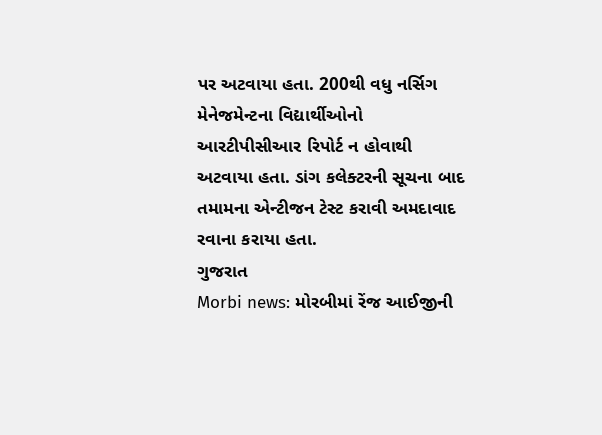પર અટવાયા હતા. 200થી વધુ નર્સિગ મેનેજમેન્ટના વિદ્યાર્થીઓનો આરટીપીસીઆર રિપોર્ટ ન હોવાથી અટવાયા હતા. ડાંગ કલેક્ટરની સૂચના બાદ તમામના એન્ટીજન ટેસ્ટ કરાવી અમદાવાદ રવાના કરાયા હતા.
ગુજરાત
Morbi news: મોરબીમાં રેંજ આઈજીની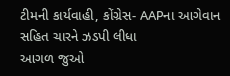ટીમની કાર્યવાહી, કોંગ્રેસ- AAPના આગેવાન સહિત ચારને ઝડપી લીધા
આગળ જુઓ